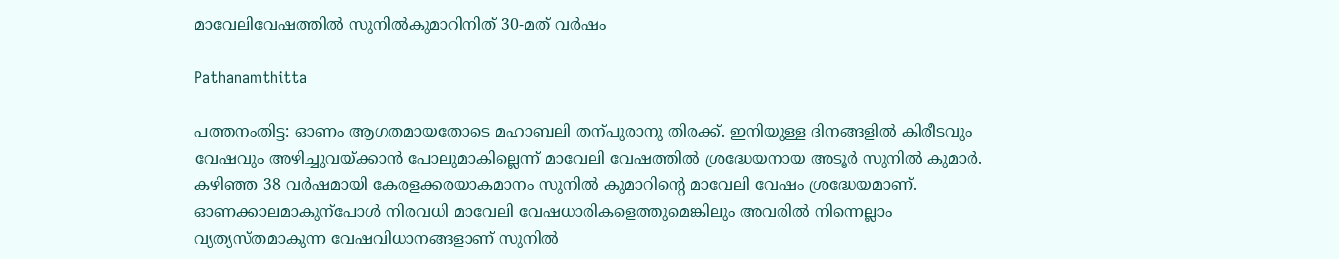മാവേലിവേഷത്തില്‍ സുനില്‍കുമാറിനിത് 30-മത് വർഷം

Pathanamthitta

പത്തനംതിട്ട: ഓണം ആഗതമായതോടെ മഹാബലി തന്പുരാനു തിരക്ക്. ഇനിയുള്ള ദിനങ്ങളില്‍ കിരീടവും വേഷവും അഴിച്ചുവയ്ക്കാന്‍ പോലുമാകില്ലെന്ന് മാവേലി വേഷത്തില്‍ ശ്രദ്ധേയനായ അടൂര്‍ സുനില്‍ കുമാര്‍. കഴിഞ്ഞ 38 വര്‍ഷമായി കേരളക്കരയാകമാനം സുനില്‍ കുമാറിന്റെ മാവേലി വേഷം ശ്രദ്ധേയമാണ്. ഓണക്കാലമാകുന്‌പോള്‍ നിരവധി മാവേലി വേഷധാരികളെത്തുമെങ്കിലും അവരില്‍ നിന്നെല്ലാം വ്യത്യസ്തമാകുന്ന വേഷവിധാനങ്ങളാണ് സുനില്‍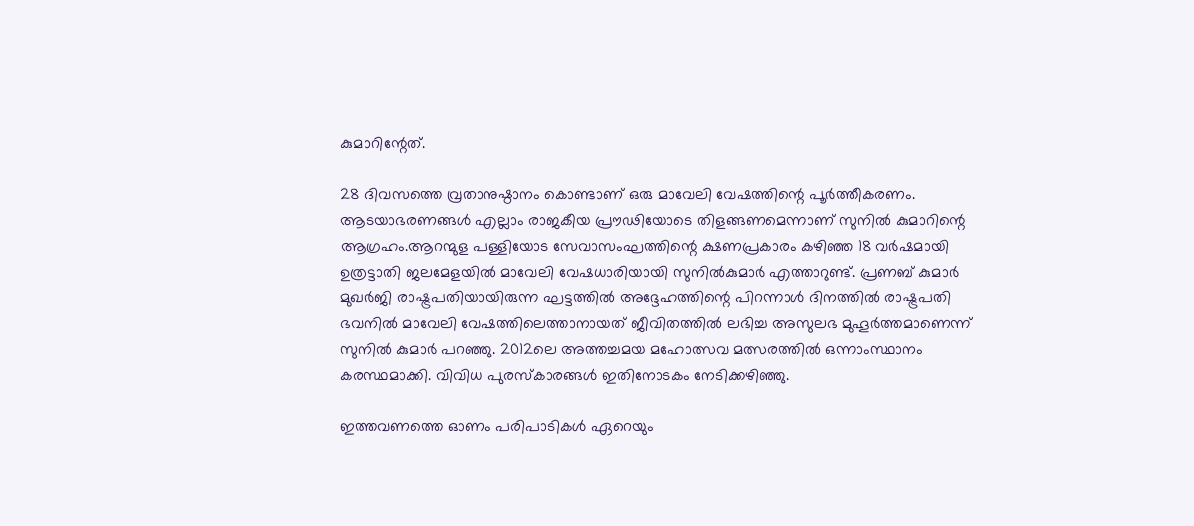കുമാറിന്റേത്.

28 ദിവസത്തെ വ്രതാനുഷ്ഠാനം കൊണ്ടാണ് ഒരു മാവേലി വേഷത്തിന്റെ പൂര്‍ത്തീകരണം. ആടയാഭരണങ്ങള്‍ എല്ലാം രാജകീയ പ്രൗഢിയോടെ തിളങ്ങണമെന്നാണ് സുനില്‍ കുമാറിന്റെ ആഗ്രഹം.ആറന്മുള പള്ളിയോട സേവാസംഘത്തിന്റെ ക്ഷണപ്രകാരം കഴിഞ്ഞ 18 വര്‍ഷമായി ഉത്രട്ടാതി ജലമേളയില്‍ മാവേലി വേഷധാരിയായി സുനില്‍കുമാര്‍ എത്താറുണ്ട്. പ്രണബ് കുമാര്‍ മുഖര്‍ജി രാഷ്ട്രപതിയായിരുന്ന ഘട്ടത്തില്‍ അദ്ദേഹത്തിന്റെ പിറന്നാള്‍ ദിനത്തില്‍ രാഷ്ട്രപതി ഭവനില്‍ മാവേലി വേഷത്തിലെത്താനായത് ജീവിതത്തില്‍ ലഭിച്ച അസുലഭ മുഹൂര്‍ത്തമാണെന്ന് സുനില്‍ കുമാര്‍ പറഞ്ഞു. 2012ലെ അത്തച്ചമയ മഹോത്സവ മത്സരത്തില്‍ ഒന്നാംസ്ഥാനം കരസ്ഥമാക്കി. വിവിധ പുരസ്‌കാരങ്ങള്‍ ഇതിനോടകം നേടിക്കഴിഞ്ഞു.

ഇത്തവണത്തെ ഓണം പരിപാടികള്‍ ഏറെയും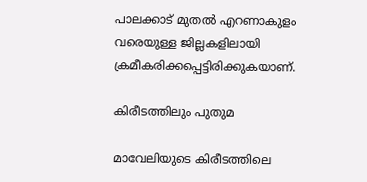പാലക്കാട് മുതല്‍ എറണാകുളം വരെയുള്ള ജില്ലകളിലായി ക്രമീകരിക്കപ്പെട്ടിരിക്കുകയാണ്.

കിരീടത്തിലും പുതുമ

മാവേലിയുടെ കിരീടത്തിലെ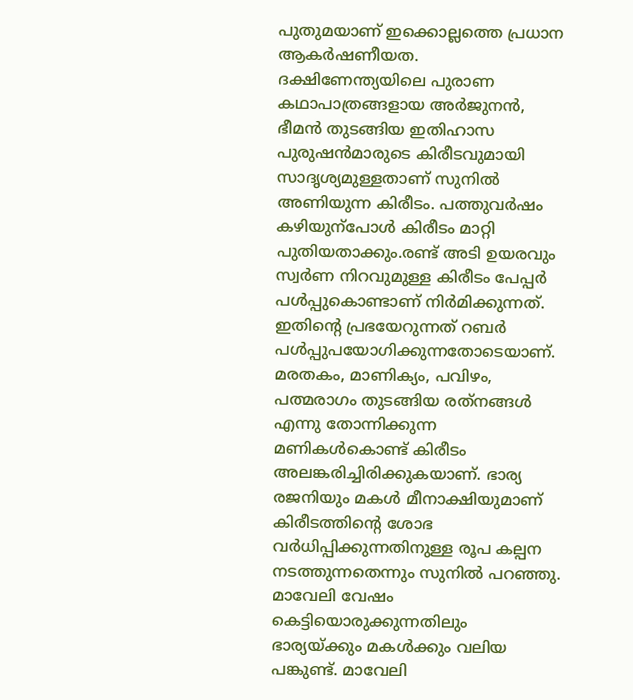പുതുമയാണ് ഇക്കൊല്ലത്തെ പ്രധാന ആകര്‍ഷണീയത. ദക്ഷിണേന്ത്യയിലെ പുരാണ കഥാപാത്രങ്ങളായ അര്‍ജുനന്‍, ഭീമന്‍ തുടങ്ങിയ ഇതിഹാസ പുരുഷന്‍മാരുടെ കിരീടവുമായി സാദൃശ്യമുള്ളതാണ് സുനില്‍ അണിയുന്ന കിരീടം. പത്തുവര്‍ഷം കഴിയുന്‌പോള്‍ കിരീടം മാറ്റി പുതിയതാക്കും.രണ്ട് അടി ഉയരവും സ്വര്‍ണ നിറവുമുള്ള കിരീടം പേപ്പര്‍ പള്‍പ്പുകൊണ്ടാണ് നിര്‍മിക്കുന്നത്. ഇതിന്റെ പ്രഭയേറുന്നത് റബര്‍ പള്‍പ്പുപയോഗിക്കുന്നതോടെയാണ്. മരതകം, മാണിക്യം, പവിഴം, പത്മരാഗം തുടങ്ങിയ രത്‌നങ്ങള്‍ എന്നു തോന്നിക്കുന്ന മണികള്‍കൊണ്ട് കിരീടം അലങ്കരിച്ചിരിക്കുകയാണ്. ഭാര്യ രജനിയും മകള്‍ മീനാക്ഷിയുമാണ് കിരീടത്തിന്റെ ശോഭ വര്‍ധിപ്പിക്കുന്നതിനുള്ള രൂപ കല്പന നടത്തുന്നതെന്നും സുനില്‍ പറഞ്ഞു. മാവേലി വേഷം കെട്ടിയൊരുക്കുന്നതിലും ഭാര്യയ്ക്കും മകള്‍ക്കും വലിയ പങ്കുണ്ട്. മാവേലി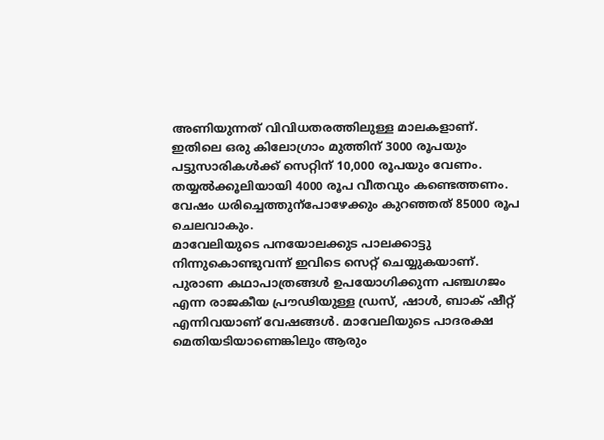അണിയുന്നത് വിവിധതരത്തിലുള്ള മാലകളാണ്. ഇതിലെ ഒരു കിലോഗ്രാം മുത്തിന് 3000 രൂപയും പട്ടുസാരികള്‍ക്ക് സെറ്റിന് 10,000 രൂപയും വേണം. തയ്യല്‍ക്കൂലിയായി 4000 രൂപ വീതവും കണ്ടെത്തണം. വേഷം ധരിച്ചെത്തുന്‌പോഴേക്കും കുറഞ്ഞത് 85000 രൂപ ചെലവാകും.
മാവേലിയുടെ പനയോലക്കുട പാലക്കാട്ടു നിന്നുകൊണ്ടുവന്ന് ഇവിടെ സെറ്റ് ചെയ്യുകയാണ്. പുരാണ കഥാപാത്രങ്ങള്‍ ഉപയോഗിക്കുന്ന പഞ്ചഗജം എന്ന രാജകീയ പ്രൗഢിയുള്ള ഡ്രസ്, ഷാള്‍, ബാക് ഷീറ്റ് എന്നിവയാണ് വേഷങ്ങള്‍. മാവേലിയുടെ പാദരക്ഷ മെതിയടിയാണെങ്കിലും ആരും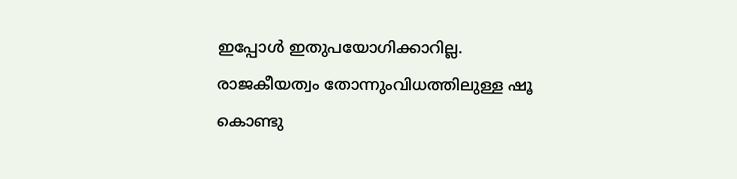ഇപ്പോള്‍ ഇതുപയോഗിക്കാറില്ല. രാജകീയത്വം തോന്നുംവിധത്തിലുള്ള ഷൂ കൊണ്ടു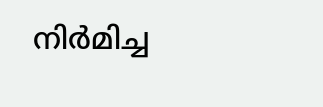നിര്‍മിച്ച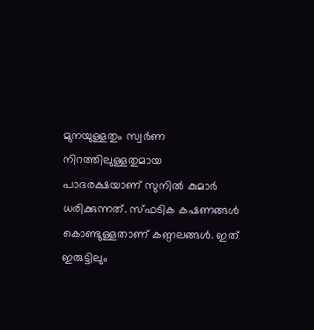മുനയുള്ളതും സ്വര്‍ണ നിറത്തിലുള്ളതുമായ പാദരക്ഷയാണ് സുനില്‍ കുമാര്‍ ധരിക്കുന്നത്. സ്ഫടിക കഷണങ്ങള്‍ കൊണ്ടുള്ളതാണ് കണ്ഠലങ്ങള്‍. ഇത് ഇരുട്ടിലും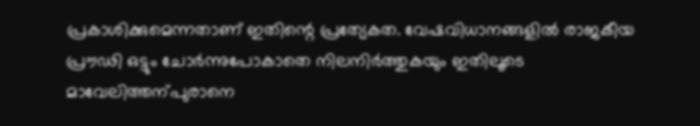പ്രകാശിക്കുമെന്നതാണ് ഇതിന്റെ പ്രത്യേകത. വേഷവിധാനങ്ങളില്‍ രാജകീയ പ്രൗഢി ഒട്ടും ചോര്‍ന്നുപോകാതെ നിലനിര്‍ത്തുകയും ഇതിലൂടെ മാവേലിത്തന്പുരാനെ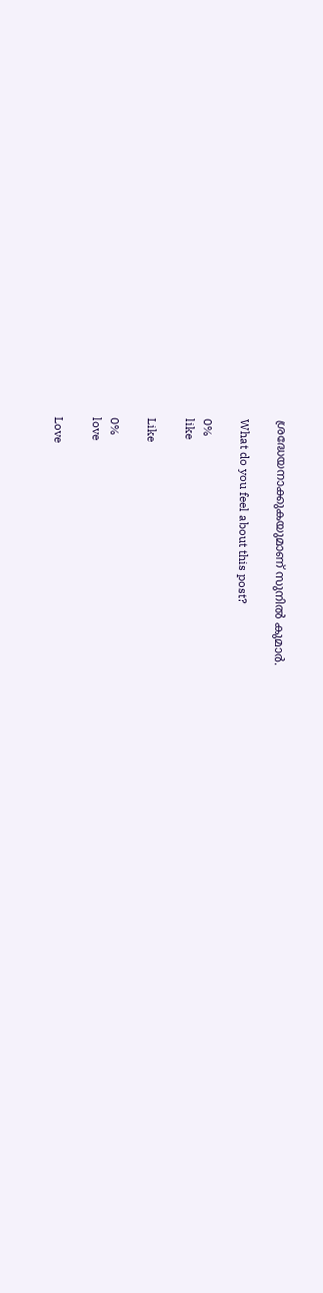ശ്രദ്ധേയനാക്കുകയുമാണ് സുനില്‍ കുമാര്‍.

What do you feel about this post?

0%
like

Like

0%
love

Love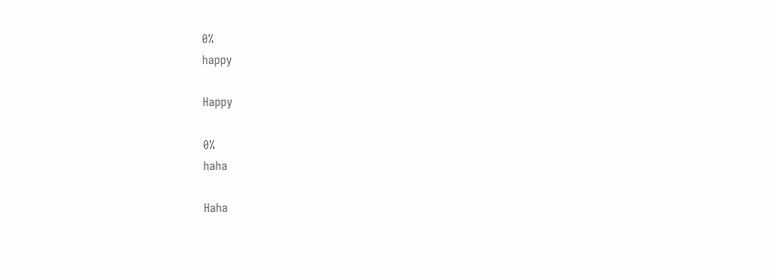0%
happy

Happy

0%
haha

Haha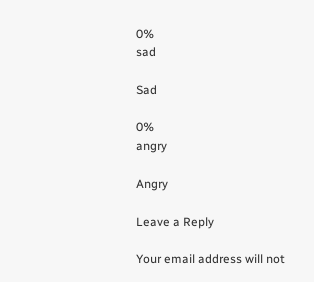0%
sad

Sad

0%
angry

Angry

Leave a Reply

Your email address will not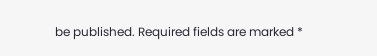be published. Required fields are marked *